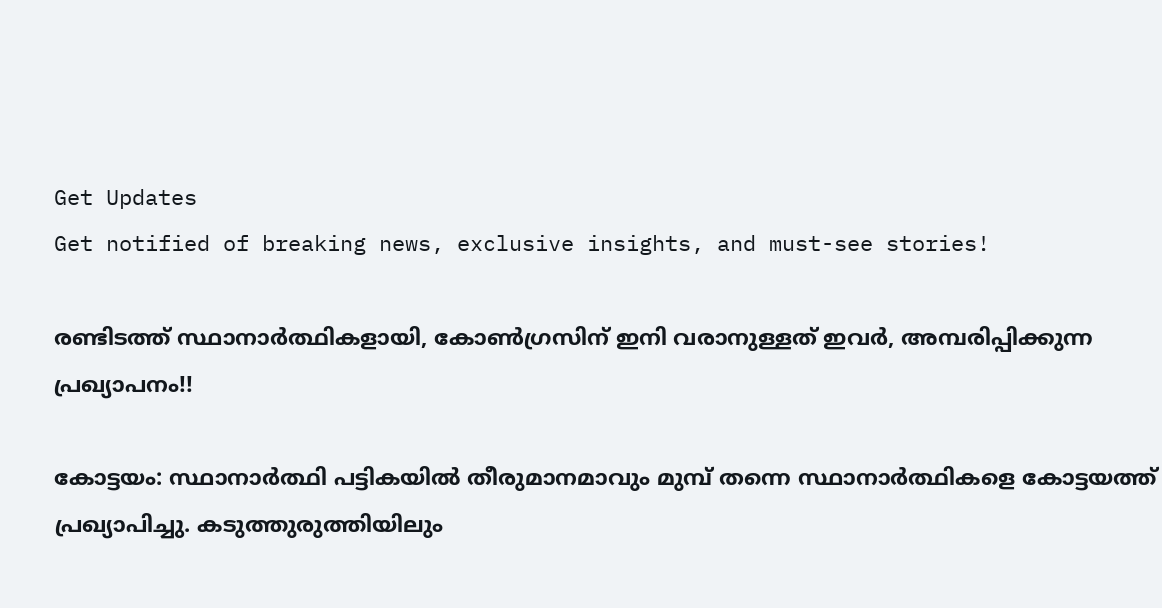Get Updates
Get notified of breaking news, exclusive insights, and must-see stories!

രണ്ടിടത്ത് സ്ഥാനാര്‍ത്ഥികളായി, കോണ്‍ഗ്രസിന് ഇനി വരാനുള്ളത് ഇവര്‍, അമ്പരിപ്പിക്കുന്ന പ്രഖ്യാപനം!!

കോട്ടയം: സ്ഥാനാര്‍ത്ഥി പട്ടികയില്‍ തീരുമാനമാവും മുമ്പ് തന്നെ സ്ഥാനാര്‍ത്ഥികളെ കോട്ടയത്ത് പ്രഖ്യാപിച്ചു. കടുത്തുരുത്തിയിലും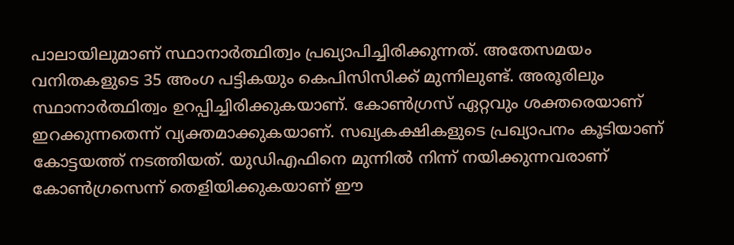പാലായിലുമാണ് സ്ഥാനാര്‍ത്ഥിത്വം പ്രഖ്യാപിച്ചിരിക്കുന്നത്. അതേസമയം വനിതകളുടെ 35 അംഗ പട്ടികയും കെപിസിസിക്ക് മുന്നിലുണ്ട്. അരൂരിലും സ്ഥാനാര്‍ത്ഥിത്വം ഉറപ്പിച്ചിരിക്കുകയാണ്. കോണ്‍ഗ്രസ് ഏറ്റവും ശക്തരെയാണ് ഇറക്കുന്നതെന്ന് വ്യക്തമാക്കുകയാണ്. സഖ്യകക്ഷികളുടെ പ്രഖ്യാപനം കൂടിയാണ് കോട്ടയത്ത് നടത്തിയത്. യുഡിഎഫിനെ മുന്നില്‍ നിന്ന് നയിക്കുന്നവരാണ് കോണ്‍ഗ്രസെന്ന് തെളിയിക്കുകയാണ് ഈ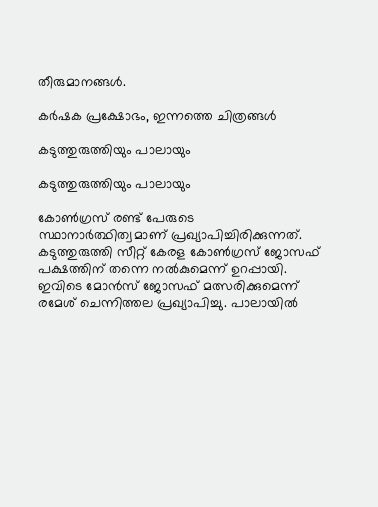തീരുമാനങ്ങള്‍.

കര്‍ഷക പ്രക്ഷോഭം, ഇന്നത്തെ ചിത്രങ്ങള്‍

കടുത്തുരുത്തിയും പാലായും

കടുത്തുരുത്തിയും പാലായും

കോണ്‍ഗ്രസ് രണ്ട് പേരുടെ സ്ഥാനാര്‍ത്ഥിത്വമാണ് പ്രഖ്യാപിച്ചിരിക്കുന്നത്. കടുത്തുരുത്തി സീറ്റ് കേരള കോണ്‍ഗ്രസ് ജോസഫ് പക്ഷത്തിന് തന്നെ നല്‍കുമെന്ന് ഉറപ്പായി. ഇവിടെ മോന്‍സ് ജോസഫ് മത്സരിക്കുമെന്ന് രമേശ് ചെന്നിത്തല പ്രഖ്യാപിച്ചു. പാലായില്‍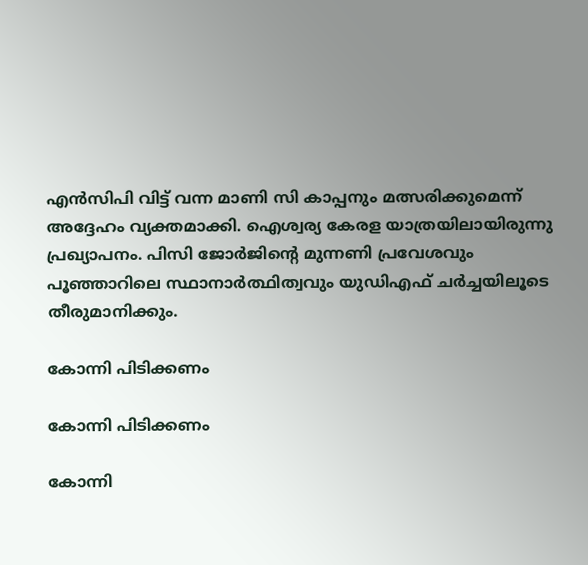എന്‍സിപി വിട്ട് വന്ന മാണി സി കാപ്പനും മത്സരിക്കുമെന്ന് അദ്ദേഹം വ്യക്തമാക്കി. ഐശ്വര്യ കേരള യാത്രയിലായിരുന്നു പ്രഖ്യാപനം. പിസി ജോര്‍ജിന്റെ മുന്നണി പ്രവേശവും പൂഞ്ഞാറിലെ സ്ഥാനാര്‍ത്ഥിത്വവും യുഡിഎഫ് ചര്‍ച്ചയിലൂടെ തീരുമാനിക്കും.

കോന്നി പിടിക്കണം

കോന്നി പിടിക്കണം

കോന്നി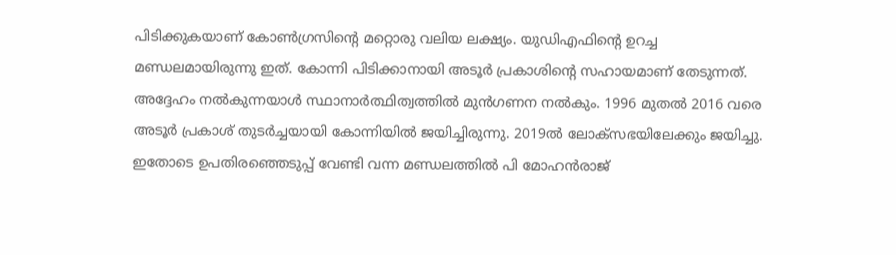പിടിക്കുകയാണ് കോണ്‍ഗ്രസിന്റെ മറ്റൊരു വലിയ ലക്ഷ്യം. യുഡിഎഫിന്റെ ഉറച്ച മണ്ഡലമായിരുന്നു ഇത്. കോന്നി പിടിക്കാനായി അടൂര്‍ പ്രകാശിന്റെ സഹായമാണ് തേടുന്നത്. അദ്ദേഹം നല്‍കുന്നയാള്‍ സ്ഥാനാര്‍ത്ഥിത്വത്തില്‍ മുന്‍ഗണന നല്‍കും. 1996 മുതല്‍ 2016 വരെ അടൂര്‍ പ്രകാശ് തുടര്‍ച്ചയായി കോന്നിയില്‍ ജയിച്ചിരുന്നു. 2019ല്‍ ലോക്‌സഭയിലേക്കും ജയിച്ചു. ഇതോടെ ഉപതിരഞ്ഞെടുപ്പ് വേണ്ടി വന്ന മണ്ഡലത്തില്‍ പി മോഹന്‍രാജ്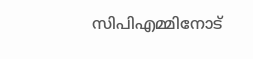സിപിഎമ്മിനോട്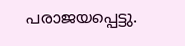പരാജയപ്പെട്ടു.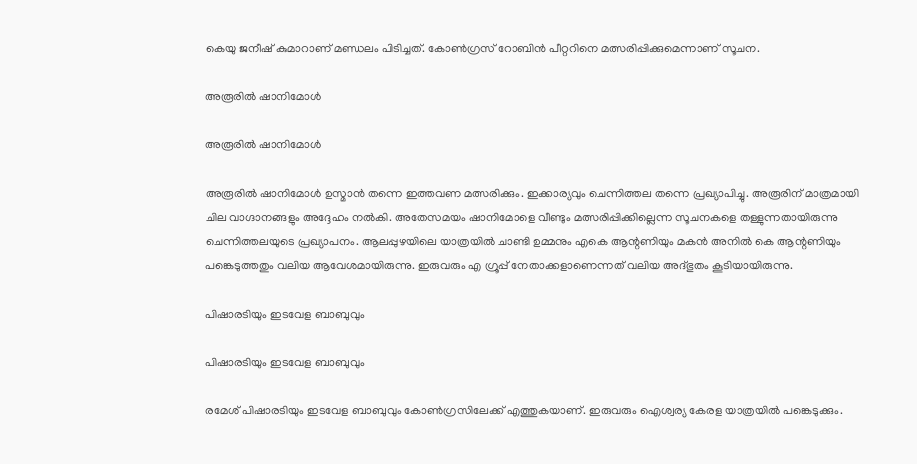കെയു ജനീഷ് കുമാറാണ് മണ്ഡലം പിടിച്ചത്. കോണ്‍ഗ്രസ് റോബിന്‍ പീറ്ററിനെ മത്സരിപ്പിക്കുമെന്നാണ് സൂചന.

അരൂരില്‍ ഷാനിമോള്‍

അരൂരില്‍ ഷാനിമോള്‍

അരൂരില്‍ ഷാനിമോള്‍ ഉസ്മാന്‍ തന്നെ ഇത്തവണ മത്സരിക്കും. ഇക്കാര്യവും ചെന്നിത്തല തന്നെ പ്രഖ്യാപിച്ചു. അരൂരിന് മാത്രമായി ചില വാഗ്ദാനങ്ങളും അദ്ദേഹം നല്‍കി. അതേസമയം ഷാനിമോളെ വീണ്ടും മത്സരിപ്പിക്കില്ലെന്ന സൂചനകളെ തള്ളുന്നതായിരുന്നു ചെന്നിത്തലയുടെ പ്രഖ്യാപനം. ആലപ്പുഴയിലെ യാത്രയില്‍ ചാണ്ടി ഉമ്മനും എകെ ആന്റണിയും മകന്‍ അനില്‍ കെ ആന്റണിയും പങ്കെടുത്തതും വലിയ ആവേശമായിരുന്നു. ഇരുവരും എ ഗ്രൂപ്പ് നേതാക്കളാണെന്നത് വലിയ അദ്ഭുതം കൂടിയായിരുന്നു.

പിഷാരടിയും ഇടവേള ബാബുവും

പിഷാരടിയും ഇടവേള ബാബുവും

രമേശ് പിഷാരടിയും ഇടവേള ബാബുവും കോണ്‍ഗ്രസിലേക്ക് എത്തുകയാണ്. ഇരുവരും ഐശ്വര്യ കേരള യാത്രയില്‍ പങ്കെടുക്കും.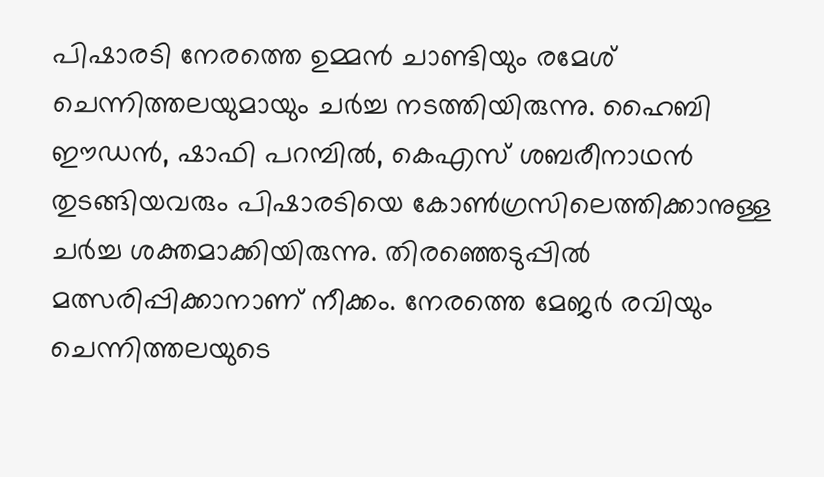പിഷാരടി നേരത്തെ ഉമ്മന്‍ ചാണ്ടിയും രമേശ് ചെന്നിത്തലയുമായും ചര്‍ച്ച നടത്തിയിരുന്നു. ഹൈബി ഈഡന്‍, ഷാഫി പറമ്പില്‍, കെഎസ് ശബരീനാഥന്‍ തുടങ്ങിയവരും പിഷാരടിയെ കോണ്‍ഗ്രസിലെത്തിക്കാനുള്ള ചര്‍ച്ച ശക്തമാക്കിയിരുന്നു. തിരഞ്ഞെടുപ്പില്‍ മത്സരിപ്പിക്കാനാണ് നീക്കം. നേരത്തെ മേജര്‍ രവിയും ചെന്നിത്തലയുടെ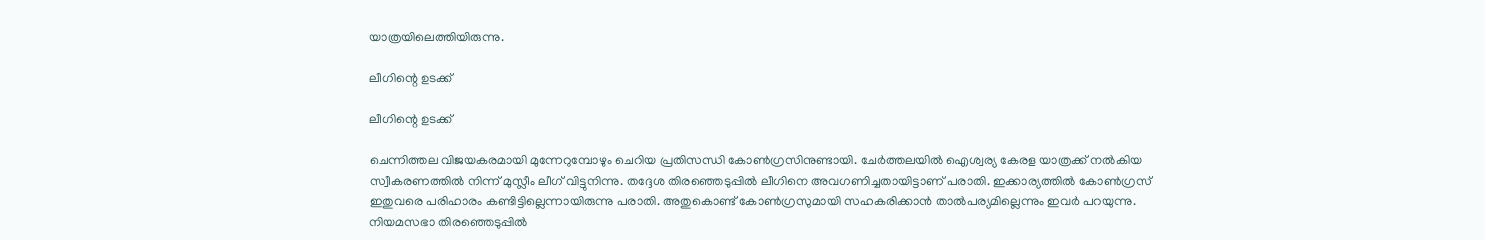യാത്രയിലെത്തിയിരുന്നു.

ലീഗിന്റെ ഉടക്ക്

ലീഗിന്റെ ഉടക്ക്

ചെന്നിത്തല വിജയകരമായി മുന്നേറുമ്പോഴും ചെറിയ പ്രതിസന്ധി കോണ്‍ഗ്രസിനുണ്ടായി. ചേര്‍ത്തലയില്‍ ഐശ്വര്യ കേരള യാത്രക്ക് നല്‍കിയ സ്വീകരണത്തില്‍ നിന്ന് മുസ്ലീം ലീഗ് വിട്ടുനിന്നു. തദ്ദേശ തിരഞ്ഞെടുപ്പില്‍ ലീഗിനെ അവഗണിച്ചതായിട്ടാണ് പരാതി. ഇക്കാര്യത്തില്‍ കോണ്‍ഗ്രസ് ഇതുവരെ പരിഹാരം കണ്ടിട്ടില്ലെന്നായിരുന്നു പരാതി. അതുകൊണ്ട് കോണ്‍ഗ്രസുമായി സഹകരിക്കാന്‍ താല്‍പര്യമില്ലെന്നും ഇവര്‍ പറയുന്നു. നിയമസഭാ തിരഞ്ഞെടുപ്പില്‍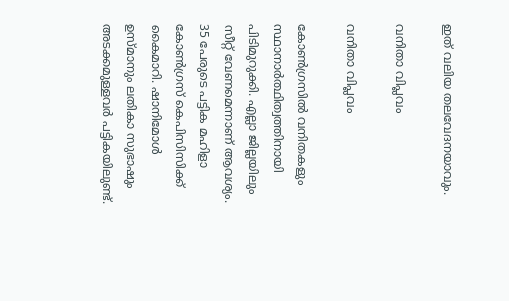ഇത് വലിയ തലവേദനയാവും.

വനിതാ വിപ്ലവം

വനിതാ വിപ്ലവം

കോണ്‍ഗ്രസില്‍ വനിതകളും സ്ഥാനാര്‍ത്ഥിത്വത്തിനായി പിടിമുറുക്കി. എല്ലാ ജില്ലയിലും സീറ്റ് വേണമെന്നാണ് ആവശ്യം. 35 പേരുടെ പട്ടിക മഹിളാ കോണ്‍ഗ്രസ് കെപിസിസിക്ക് കൈമാറി. ഷാനിമോള്‍ ഉസ്മാനും ലതികാ സുഭാഷും അടക്കമുള്ളവര്‍ പട്ടികയിലുണ്ട്.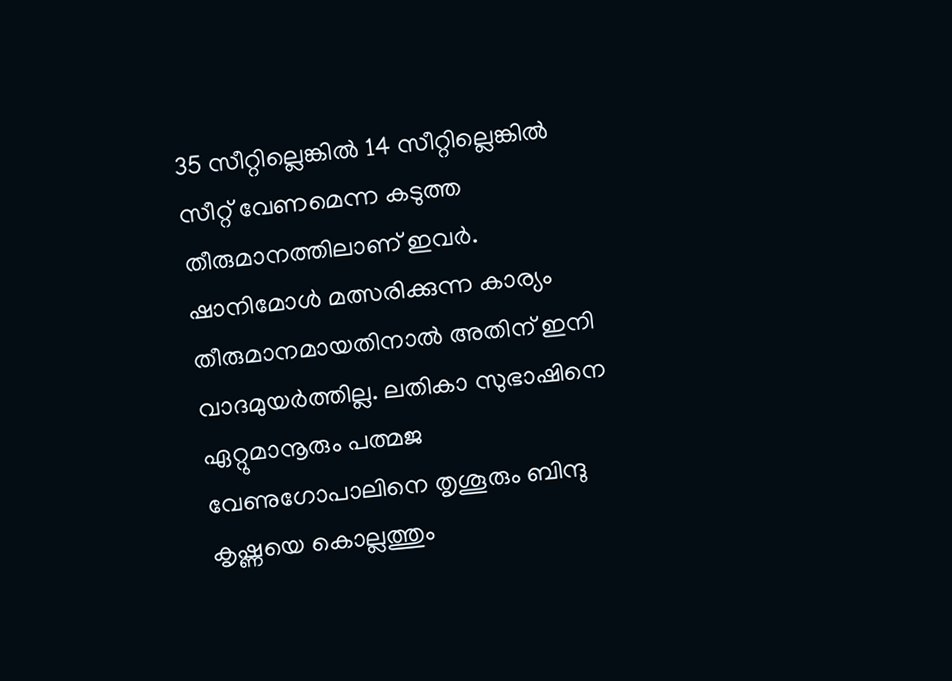35 സീറ്റില്ലെങ്കില്‍ 14 സീറ്റില്ലെങ്കില്‍ സീറ്റ് വേണമെന്ന കടുത്ത തീരുമാനത്തിലാണ് ഇവര്‍. ഷാനിമോള്‍ മത്സരിക്കുന്ന കാര്യം തീരുമാനമായതിനാല്‍ അതിന് ഇനി വാദമുയര്‍ത്തില്ല. ലതികാ സുഭാഷിനെ ഏറ്റുമാനൂരും പത്മജ വേണുഗോപാലിനെ തൃശൂരും ബിന്ദു കൃഷ്ണയെ കൊല്ലത്തും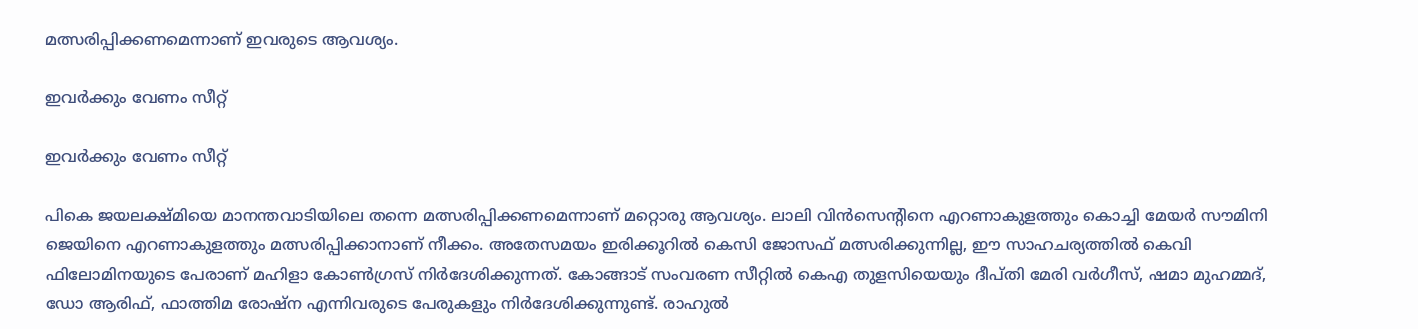മത്സരിപ്പിക്കണമെന്നാണ് ഇവരുടെ ആവശ്യം.

ഇവര്‍ക്കും വേണം സീറ്റ്

ഇവര്‍ക്കും വേണം സീറ്റ്

പികെ ജയലക്ഷ്മിയെ മാനന്തവാടിയിലെ തന്നെ മത്സരിപ്പിക്കണമെന്നാണ് മറ്റൊരു ആവശ്യം. ലാലി വിന്‍സെന്റിനെ എറണാകുളത്തും കൊച്ചി മേയര്‍ സൗമിനി ജെയിനെ എറണാകുളത്തും മത്സരിപ്പിക്കാനാണ് നീക്കം. അതേസമയം ഇരിക്കൂറില്‍ കെസി ജോസഫ് മത്സരിക്കുന്നില്ല, ഈ സാഹചര്യത്തില്‍ കെവി ഫിലോമിനയുടെ പേരാണ് മഹിളാ കോണ്‍ഗ്രസ് നിര്‍ദേശിക്കുന്നത്. കോങ്ങാട് സംവരണ സീറ്റില്‍ കെഎ തുളസിയെയും ദീപ്തി മേരി വര്‍ഗീസ്, ഷമാ മുഹമ്മദ്, ഡോ ആരിഫ്, ഫാത്തിമ രോഷ്‌ന എന്നിവരുടെ പേരുകളും നിര്‍ദേശിക്കുന്നുണ്ട്. രാഹുല്‍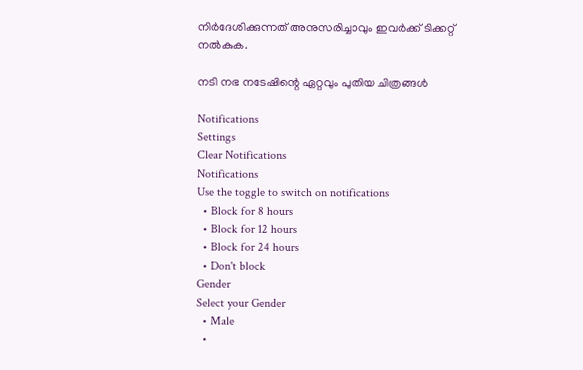നിര്‍ദേശിക്കുന്നത് അനുസരിച്ചാവും ഇവര്‍ക്ക് ടിക്കറ്റ് നല്‍കുക.

നടി നഭ നടേഷിന്റെ ഏറ്റവും പുതിയ ചിത്രങ്ങള്‍

Notifications
Settings
Clear Notifications
Notifications
Use the toggle to switch on notifications
  • Block for 8 hours
  • Block for 12 hours
  • Block for 24 hours
  • Don't block
Gender
Select your Gender
  • Male
  •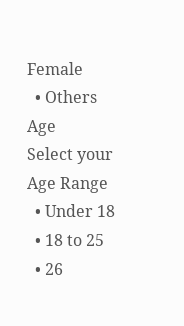Female
  • Others
Age
Select your Age Range
  • Under 18
  • 18 to 25
  • 26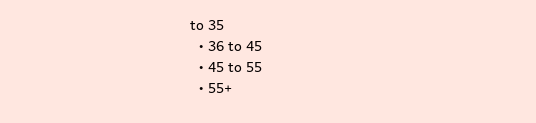to 35
  • 36 to 45
  • 45 to 55
  • 55+